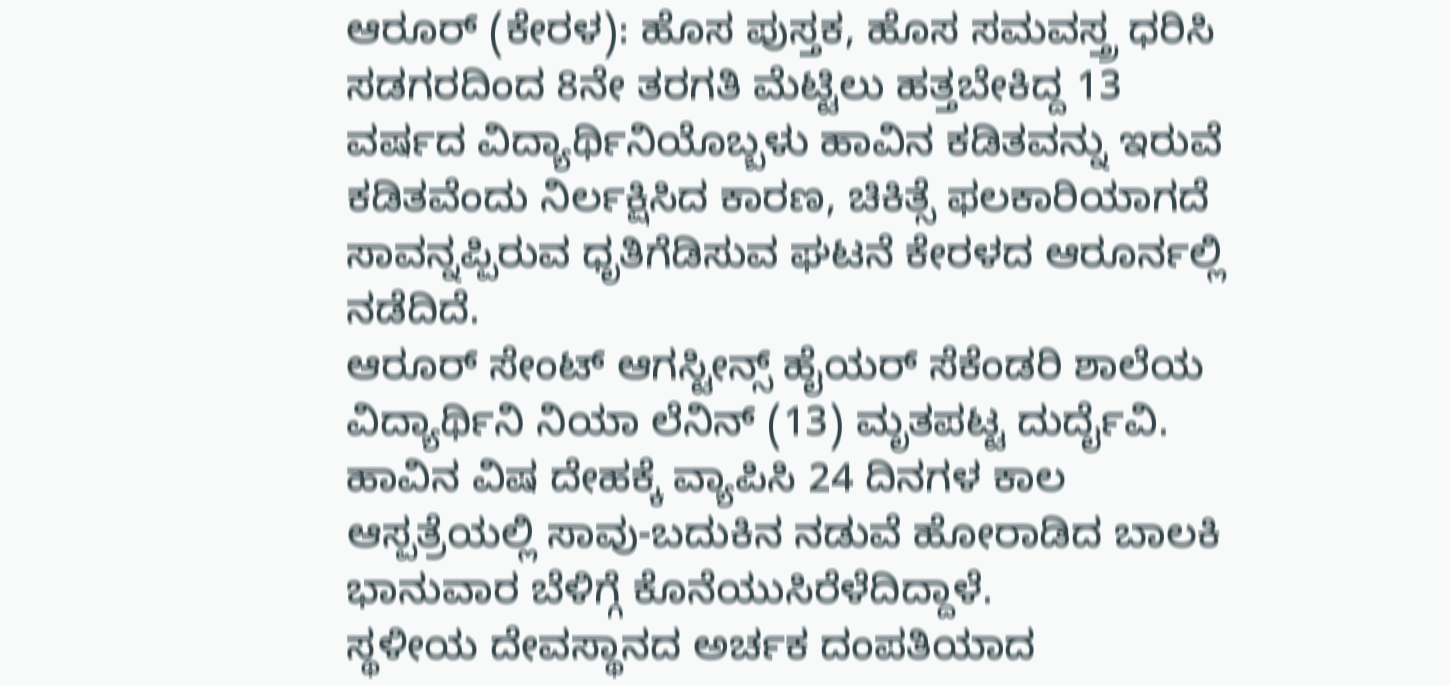ಆರೂರ್ (ಕೇರಳ): ಹೊಸ ಪುಸ್ತಕ, ಹೊಸ ಸಮವಸ್ತ್ರ ಧರಿಸಿ ಸಡಗರದಿಂದ 8ನೇ ತರಗತಿ ಮೆಟ್ಟಿಲು ಹತ್ತಬೇಕಿದ್ದ 13 ವರ್ಷದ ವಿದ್ಯಾರ್ಥಿನಿಯೊಬ್ಬಳು ಹಾವಿನ ಕಡಿತವನ್ನು ಇರುವೆ ಕಡಿತವೆಂದು ನಿರ್ಲಕ್ಷಿಸಿದ ಕಾರಣ, ಚಿಕಿತ್ಸೆ ಫಲಕಾರಿಯಾಗದೆ ಸಾವನ್ನಪ್ಪಿರುವ ಧೃತಿಗೆಡಿಸುವ ಘಟನೆ ಕೇರಳದ ಆರೂರ್ನಲ್ಲಿ ನಡೆದಿದೆ.
ಆರೂರ್ ಸೇಂಟ್ ಆಗಸ್ಟೀನ್ಸ್ ಹೈಯರ್ ಸೆಕೆಂಡರಿ ಶಾಲೆಯ ವಿದ್ಯಾರ್ಥಿನಿ ನಿಯಾ ಲೆನಿನ್ (13) ಮೃತಪಟ್ಟ ದುರ್ದೈವಿ. ಹಾವಿನ ವಿಷ ದೇಹಕ್ಕೆ ವ್ಯಾಪಿಸಿ 24 ದಿನಗಳ ಕಾಲ ಆಸ್ಪತ್ರೆಯಲ್ಲಿ ಸಾವು-ಬದುಕಿನ ನಡುವೆ ಹೋರಾಡಿದ ಬಾಲಕಿ ಭಾನುವಾರ ಬೆಳಿಗ್ಗೆ ಕೊನೆಯುಸಿರೆಳೆದಿದ್ದಾಳೆ.
ಸ್ಥಳೀಯ ದೇವಸ್ಥಾನದ ಅರ್ಚಕ ದಂಪತಿಯಾದ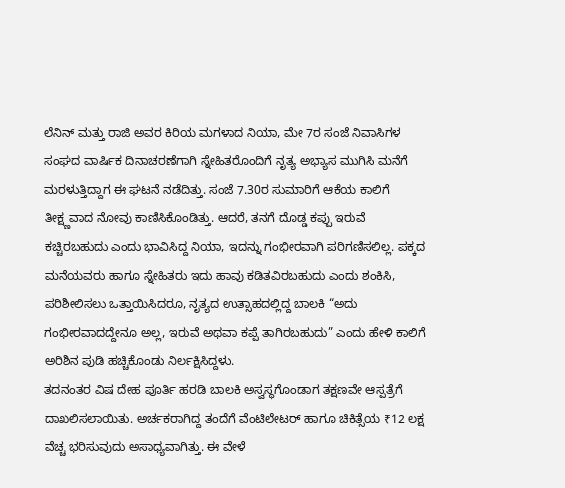ಲೆನಿನ್ ಮತ್ತು ರಾಜಿ ಅವರ ಕಿರಿಯ ಮಗಳಾದ ನಿಯಾ, ಮೇ 7ರ ಸಂಜೆ ನಿವಾಸಿಗಳ ಸಂಘದ ವಾರ್ಷಿಕ ದಿನಾಚರಣೆಗಾಗಿ ಸ್ನೇಹಿತರೊಂದಿಗೆ ನೃತ್ಯ ಅಭ್ಯಾಸ ಮುಗಿಸಿ ಮನೆಗೆ ಮರಳುತ್ತಿದ್ದಾಗ ಈ ಘಟನೆ ನಡೆದಿತ್ತು. ಸಂಜೆ 7.30ರ ಸುಮಾರಿಗೆ ಆಕೆಯ ಕಾಲಿಗೆ ತೀಕ್ಷ್ಣವಾದ ನೋವು ಕಾಣಿಸಿಕೊಂಡಿತ್ತು. ಆದರೆ, ತನಗೆ ದೊಡ್ಡ ಕಪ್ಪು ಇರುವೆ ಕಚ್ಚಿರಬಹುದು ಎಂದು ಭಾವಿಸಿದ್ದ ನಿಯಾ, ಇದನ್ನು ಗಂಭೀರವಾಗಿ ಪರಿಗಣಿಸಲಿಲ್ಲ. ಪಕ್ಕದ ಮನೆಯವರು ಹಾಗೂ ಸ್ನೇಹಿತರು ಇದು ಹಾವು ಕಡಿತವಿರಬಹುದು ಎಂದು ಶಂಕಿಸಿ, ಪರಿಶೀಲಿಸಲು ಒತ್ತಾಯಿಸಿದರೂ, ನೃತ್ಯದ ಉತ್ಸಾಹದಲ್ಲಿದ್ದ ಬಾಲಕಿ “ಅದು ಗಂಭೀರವಾದದ್ದೇನೂ ಅಲ್ಲ, ಇರುವೆ ಅಥವಾ ಕಪ್ಪೆ ತಾಗಿರಬಹುದು” ಎಂದು ಹೇಳಿ ಕಾಲಿಗೆ ಅರಿಶಿನ ಪುಡಿ ಹಚ್ಚಿಕೊಂಡು ನಿರ್ಲಕ್ಷಿಸಿದ್ದಳು.
ತದನಂತರ ವಿಷ ದೇಹ ಪೂರ್ತಿ ಹರಡಿ ಬಾಲಕಿ ಅಸ್ವಸ್ಥಗೊಂಡಾಗ ತಕ್ಷಣವೇ ಆಸ್ಪತ್ರೆಗೆ ದಾಖಲಿಸಲಾಯಿತು. ಅರ್ಚಕರಾಗಿದ್ದ ತಂದೆಗೆ ವೆಂಟಿಲೇಟರ್ ಹಾಗೂ ಚಿಕಿತ್ಸೆಯ ₹12 ಲಕ್ಷ ವೆಚ್ಚ ಭರಿಸುವುದು ಅಸಾಧ್ಯವಾಗಿತ್ತು. ಈ ವೇಳೆ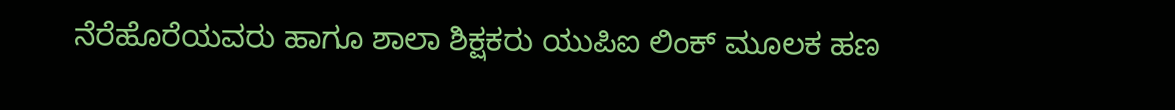ನೆರೆಹೊರೆಯವರು ಹಾಗೂ ಶಾಲಾ ಶಿಕ್ಷಕರು ಯುಪಿಐ ಲಿಂಕ್ ಮೂಲಕ ಹಣ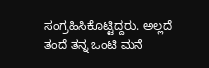ಸಂಗ್ರಹಿಸಿಕೊಟ್ಟಿದ್ದರು. ಅಲ್ಲದೆ ತಂದೆ ತನ್ನ ಒಂಟಿ ಮನೆ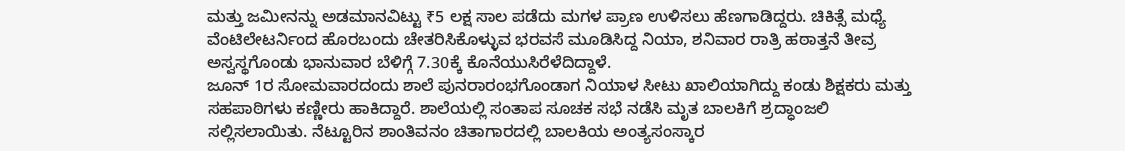ಮತ್ತು ಜಮೀನನ್ನು ಅಡಮಾನವಿಟ್ಟು ₹5 ಲಕ್ಷ ಸಾಲ ಪಡೆದು ಮಗಳ ಪ್ರಾಣ ಉಳಿಸಲು ಹೆಣಗಾಡಿದ್ದರು. ಚಿಕಿತ್ಸೆ ಮಧ್ಯೆ ವೆಂಟಿಲೇಟರ್ನಿಂದ ಹೊರಬಂದು ಚೇತರಿಸಿಕೊಳ್ಳುವ ಭರವಸೆ ಮೂಡಿಸಿದ್ದ ನಿಯಾ, ಶನಿವಾರ ರಾತ್ರಿ ಹಠಾತ್ತನೆ ತೀವ್ರ ಅಸ್ವಸ್ಥಗೊಂಡು ಭಾನುವಾರ ಬೆಳಿಗ್ಗೆ 7.30ಕ್ಕೆ ಕೊನೆಯುಸಿರೆಳೆದಿದ್ದಾಳೆ.
ಜೂನ್ 1ರ ಸೋಮವಾರದಂದು ಶಾಲೆ ಪುನರಾರಂಭಗೊಂಡಾಗ ನಿಯಾಳ ಸೀಟು ಖಾಲಿಯಾಗಿದ್ದು ಕಂಡು ಶಿಕ್ಷಕರು ಮತ್ತು ಸಹಪಾಠಿಗಳು ಕಣ್ಣೀರು ಹಾಕಿದ್ದಾರೆ. ಶಾಲೆಯಲ್ಲಿ ಸಂತಾಪ ಸೂಚಕ ಸಭೆ ನಡೆಸಿ ಮೃತ ಬಾಲಕಿಗೆ ಶ್ರದ್ಧಾಂಜಲಿ ಸಲ್ಲಿಸಲಾಯಿತು. ನೆಟ್ಟೂರಿನ ಶಾಂತಿವನಂ ಚಿತಾಗಾರದಲ್ಲಿ ಬಾಲಕಿಯ ಅಂತ್ಯಸಂಸ್ಕಾರ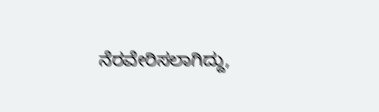ನೆರವೇರಿಸಲಾಗಿದ್ದು,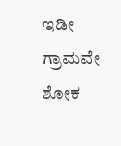ಇಡೀ ಗ್ರಾಮವೇ ಶೋಕ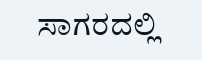ಸಾಗರದಲ್ಲಿ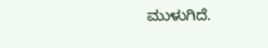ಮುಳುಗಿದೆ.